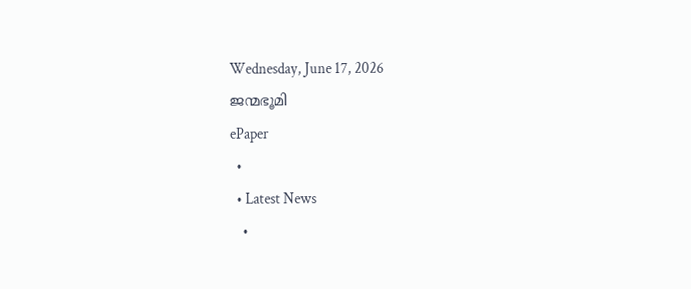Wednesday, June 17, 2026
ജന്മഭൂമി
ePaper
  •
  • Latest News
    •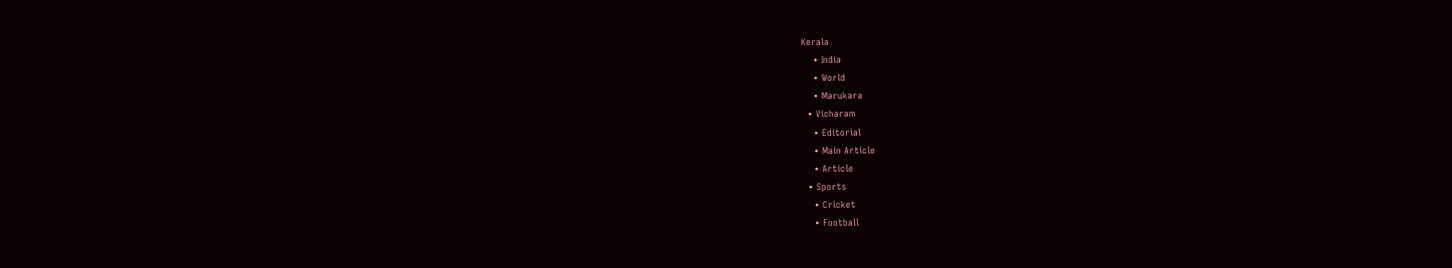Kerala
    • India
    • World
    • Marukara
  • Vicharam
    • Editorial
    • Main Article
    • Article
  • Sports
    • Cricket
    • Football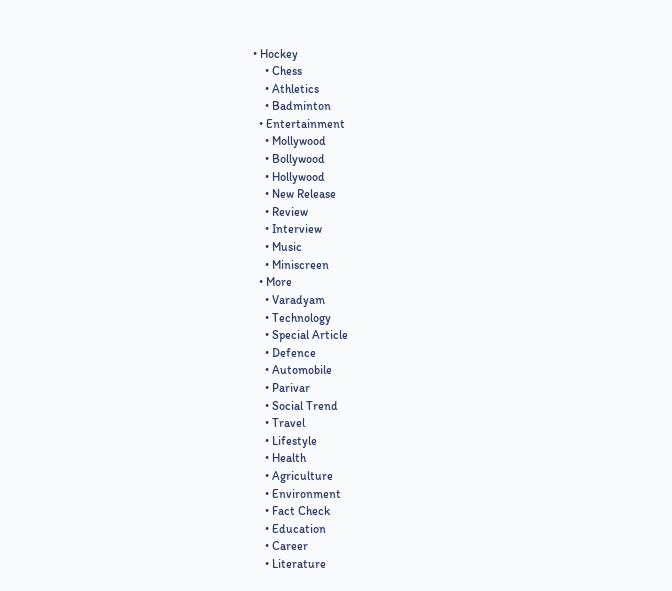• Hockey
    • Chess
    • Athletics
    • Badminton
  • Entertainment
    • Mollywood
    • Bollywood
    • Hollywood
    • New Release
    • Review
    • Interview
    • Music
    • Miniscreen
  • More
    • Varadyam
    • Technology
    • Special Article
    • Defence
    • Automobile
    • Parivar
    • Social Trend
    • Travel
    • Lifestyle
    • Health
    • Agriculture
    • Environment
    • Fact Check
    • Education
    • Career
    • Literature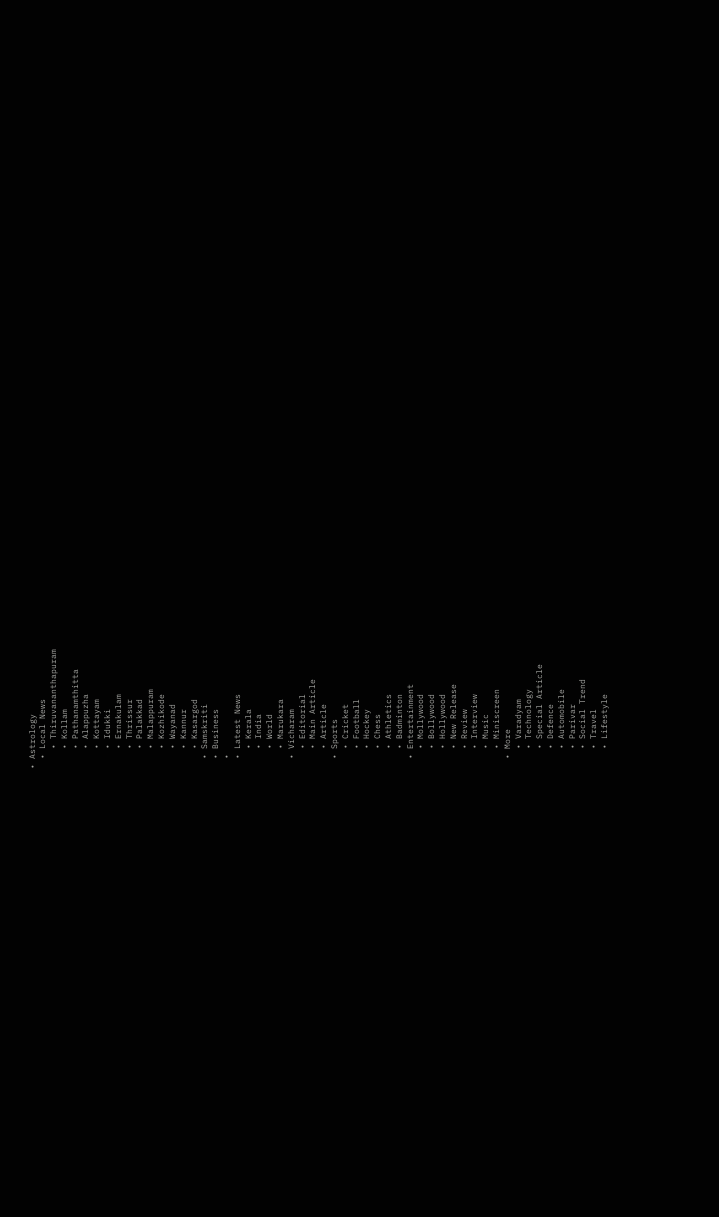• Astrology
  • Local News
    • Thiruvananthapuram
    • Kollam
    • Pathanamthitta
    • Alappuzha
    • Kottayam
    • Idukki
    • Ernakulam
    • Thrissur
    • Palakkad
    • Malappuram
    • Kozhikode
    • Wayanad
    • Kannur
    • Kasargod
  • Samskriti
  • Business
  •
  • Latest News
    • Kerala
    • India
    • World
    • Marukara
  • Vicharam
    • Editorial
    • Main Article
    • Article
  • Sports
    • Cricket
    • Football
    • Hockey
    • Chess
    • Athletics
    • Badminton
  • Entertainment
    • Mollywood
    • Bollywood
    • Hollywood
    • New Release
    • Review
    • Interview
    • Music
    • Miniscreen
  • More
    • Varadyam
    • Technology
    • Special Article
    • Defence
    • Automobile
    • Parivar
    • Social Trend
    • Travel
    • Lifestyle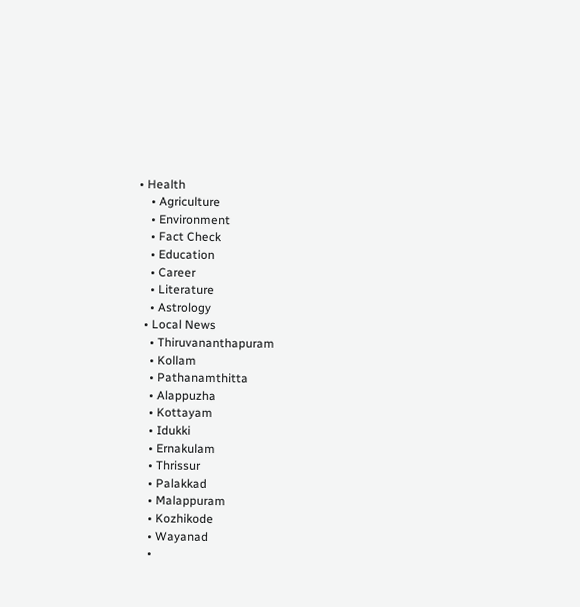• Health
    • Agriculture
    • Environment
    • Fact Check
    • Education
    • Career
    • Literature
    • Astrology
  • Local News
    • Thiruvananthapuram
    • Kollam
    • Pathanamthitta
    • Alappuzha
    • Kottayam
    • Idukki
    • Ernakulam
    • Thrissur
    • Palakkad
    • Malappuram
    • Kozhikode
    • Wayanad
    •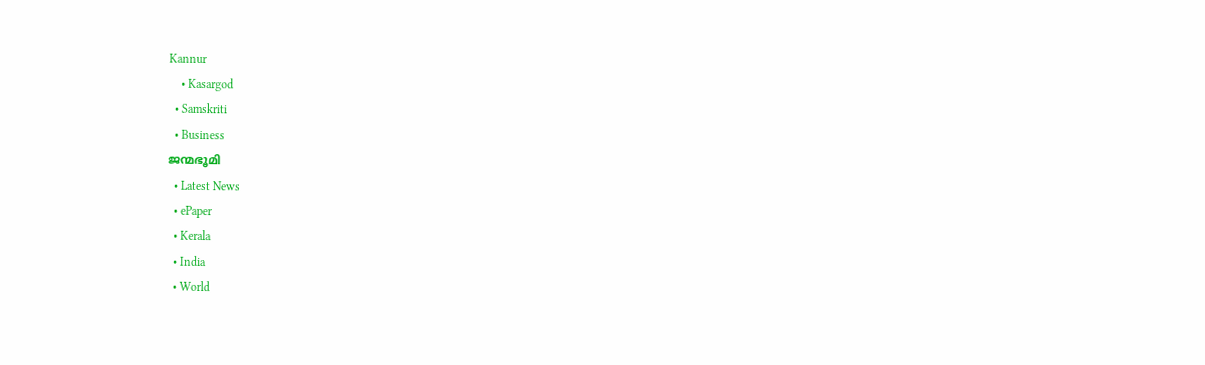Kannur
    • Kasargod
  • Samskriti
  • Business
ജന്മഭൂമി
  • Latest News
  • ePaper
  • Kerala
  • India
  • World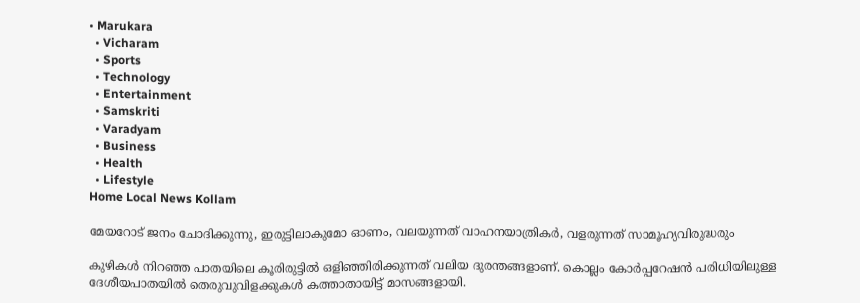• Marukara
  • Vicharam
  • Sports
  • Technology
  • Entertainment
  • Samskriti
  • Varadyam
  • Business
  • Health
  • Lifestyle
Home Local News Kollam

മേയറോട് ജനം ചോദിക്കുന്നു, ഇരുട്ടിലാകുമോ ഓണം, വലയുന്നത് വാഹനയാത്രികര്‍, വളരുന്നത് സാമൂഹ്യവിരുദ്ധരും

കുഴികള്‍ നിറഞ്ഞ പാതയിലെ കൂരിരുട്ടില്‍ ഒളിഞ്ഞിരിക്കുന്നത് വലിയ ദുരന്തങ്ങളാണ്. കൊല്ലം കോര്‍പ്പറേഷന്‍ പരിധിയിലുള്ള ദേശീയപാതയില്‍ തെരുവുവിളക്കുകള്‍ കത്താതായിട്ട് മാസങ്ങളായി.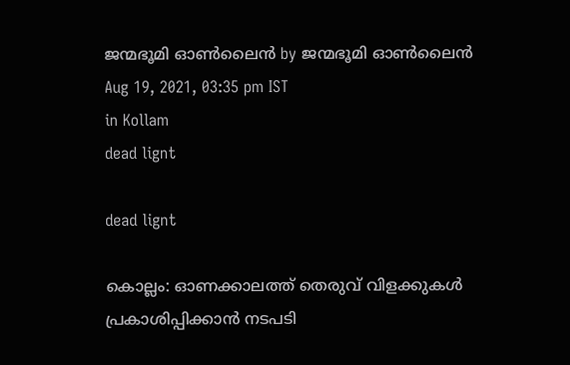ജന്മഭൂമി ഓണ്‍ലൈന്‍ by ജന്മഭൂമി ഓണ്‍ലൈന്‍
Aug 19, 2021, 03:35 pm IST
in Kollam
dead lignt

dead lignt

കൊല്ലം: ഓണക്കാലത്ത് തെരുവ് വിളക്കുകള്‍ പ്രകാശിപ്പിക്കാന്‍ നടപടി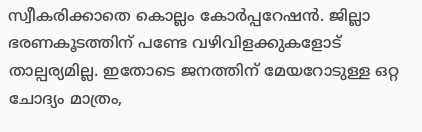സ്വീകരിക്കാതെ കൊല്ലം കോര്‍പ്പറേഷന്‍. ജില്ലാ ഭരണകൂടത്തിന് പണ്ടേ വഴിവിളക്കുകളോട് താല്പര്യമില്ല. ഇതോടെ ജനത്തിന് മേയറോടുള്ള ഒറ്റ ചോദ്യം മാത്രം,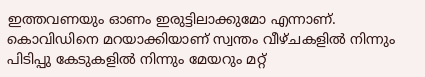ഇത്തവണയും ഓണം ഇരുട്ടിലാക്കുമോ എന്നാണ്. കൊവിഡിനെ മറയാക്കിയാണ് സ്വന്തം വീഴ്ചകളില്‍ നിന്നും പിടിപ്പു കേടുകളില്‍ നിന്നും മേയറും മറ്റ്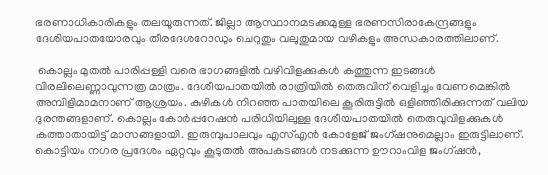ഭരണാധികാരികളും തലയൂരുന്നത്. ജില്ലാ ആസ്ഥാനമടക്കമുള്ള ഭരണസിരാകേന്ദ്രങ്ങളും ദേശിയപാതയോരവും തീരദേശറോഡും ചെറുതും വലുതുമായ വഴികളും അന്ധകാരത്തിലാണ്.

 കൊല്ലം മുതല്‍ പാരിപ്പള്ളി വരെ ഭാഗങ്ങളില്‍ വഴിവിളക്കുകള്‍ കത്തുന്ന ഇടങ്ങള്‍ വിരലിലെണ്ണാവുന്നത്ര മാത്രം. ദേശീയപാതയില്‍ രാത്രിയില്‍ തെരുവിന് വെളിച്ചം വേണമെങ്കില്‍ അമ്പിളിമാമനാണ് ആശ്രയം. കുഴികള്‍ നിറഞ്ഞ പാതയിലെ കൂരിരുട്ടില്‍ ഒളിഞ്ഞിരിക്കുന്നത് വലിയ ദുരന്തങ്ങളാണ്. കൊല്ലം കോര്‍പ്പറേഷന്‍ പരിധിയിലുള്ള ദേശീയപാതയില്‍ തെരുവുവിളക്കുകള്‍ കത്താതായിട്ട് മാസങ്ങളായി. ഇരുമ്പുപാലവും എസ്എന്‍ കോളേജ് ജംഗ്ഷനുമെല്ലാം ഇരുട്ടിലാണ്. കൊട്ടിയം നഗര പ്രദേശം ഏറ്റവും കൂടുതല്‍ അപകടങ്ങള്‍ നടക്കുന്ന ഊറാംവിള ജംഗ്ഷന്‍,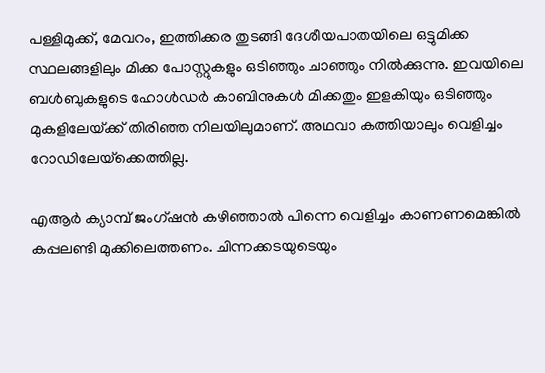പള്ളിമുക്ക്, മേവറം, ഇത്തിക്കര തുടങ്ങി ദേശീയപാതയിലെ ഒട്ടുമിക്ക സ്ഥലങ്ങളിലും മിക്ക പോസ്റ്റുകളും ഒടിഞ്ഞും ചാഞ്ഞും നില്‍ക്കുന്നു. ഇവയിലെ ബള്‍ബുകളുടെ ഹോള്‍ഡര്‍ കാബിനുകള്‍ മിക്കതും ഇളകിയും ഒടിഞ്ഞും മുകളിലേയ്‌ക്ക് തിരിഞ്ഞ നിലയിലുമാണ്. അഥവാ കത്തിയാലും വെളിച്ചം റോഡിലേയ്‌ക്കെത്തില്ല.

എആര്‍ ക്യാമ്പ് ജംഗ്ഷന്‍ കഴിഞ്ഞാല്‍ പിന്നെ വെളിച്ചം കാണണമെങ്കില്‍ കപ്പലണ്ടി മുക്കിലെത്തണം. ചിന്നക്കടയുടെയും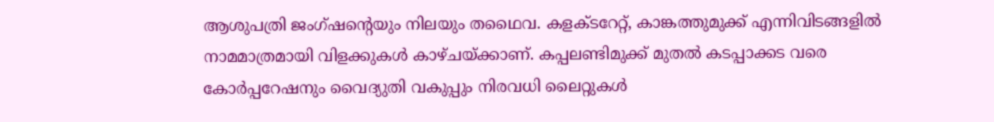ആശുപത്രി ജംഗ്ഷന്റെയും നിലയും തഥൈവ. കളക്ടറേറ്റ്, കാങ്കത്തുമുക്ക് എന്നിവിടങ്ങളില്‍ നാമമാത്രമായി വിളക്കുകള്‍ കാഴ്ചയ്‌ക്കാണ്. കപ്പലണ്ടിമുക്ക് മുതല്‍ കടപ്പാക്കട വരെ കോര്‍പ്പറേഷനും വൈദ്യുതി വകുപ്പും നിരവധി ലൈറ്റുകള്‍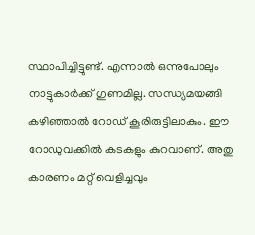സ്ഥാപിച്ചിട്ടുണ്ട്. എന്നാല്‍ ഒന്നുപോലും നാട്ടുകാര്‍ക്ക് ഗുണമില്ല. സന്ധ്യമയങ്ങി കഴിഞ്ഞാല്‍ റോഡ് കൂരിരുട്ടിലാകും. ഈ റോഡുവക്കില്‍ കടകളും കുറവാണ്. അതു കാരണം മറ്റ് വെളിച്ചവും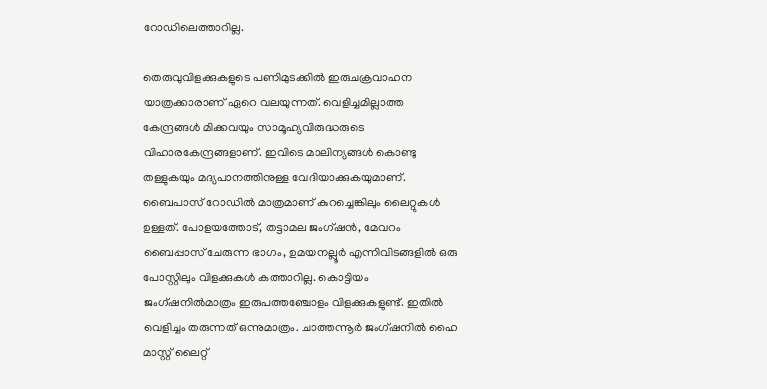റോഡിലെത്താറില്ല.

തെരുവുവിളക്കുകളുടെ പണിമുടക്കില്‍ ഇരുചക്രവാഹന യാത്രക്കാരാണ് ഏറെ വലയുന്നത്. വെളിച്ചമില്ലാത്ത കേന്ദ്രങ്ങള്‍ മിക്കവയും സാമൂഹ്യവിരുദ്ധരുടെ വിഹാരകേന്ദ്രങ്ങളാണ്. ഇവിടെ മാലിന്യങ്ങള്‍ കൊണ്ടു തള്ളുകയും മദ്യപാനത്തിനുള്ള വേദിയാക്കുകയുമാണ്. ബൈപാസ് റോഡില്‍ മാത്രമാണ് കുറച്ചെങ്കിലും ലൈറ്റുകള്‍ ഉള്ളത്. പോളയത്തോട്, തട്ടാമല ജംഗ്ഷന്‍, മേവറം ബൈപ്പാസ് ചേരുന്ന ഭാഗം, ഉമയനല്ലൂര്‍ എന്നിവിടങ്ങളില്‍ ഒരു പോസ്റ്റിലും വിളക്കുകള്‍ കത്താറില്ല. കൊട്ടിയം ജംഗ്ഷനില്‍മാത്രം ഇരുപത്തഞ്ചോളം വിളക്കുകളുണ്ട്. ഇതില്‍ വെളിച്ചം തരുന്നത് ഒന്നുമാത്രം. ചാത്തന്നൂര്‍ ജംഗ്ഷനില്‍ ഹൈ മാസ്റ്റ് ലൈറ്റ്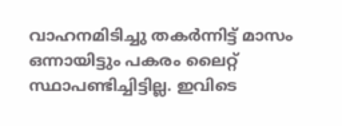വാഹനമിടിച്ചു തകര്‍ന്നിട്ട് മാസം ഒന്നായിട്ടും പകരം ലൈറ്റ് സ്ഥാപണ്ടിച്ചിട്ടില്ല. ഇവിടെ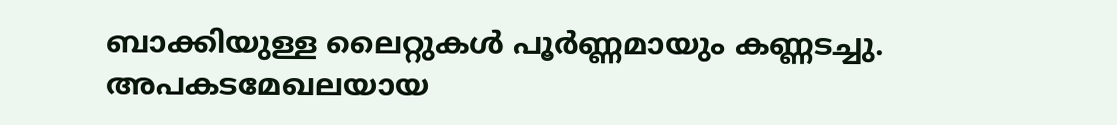ബാക്കിയുള്ള ലൈറ്റുകള്‍ പൂര്‍ണ്ണമായും കണ്ണടച്ചു. അപകടമേഖലയായ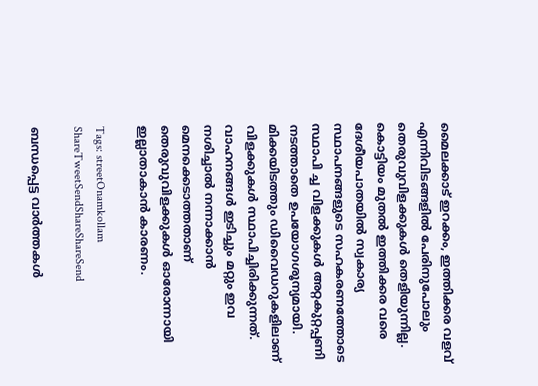മൈലക്കാട് ഇറക്കം, ഇത്തിക്കര വളവ് എന്നിവിടങ്ങളില്‍ പേരിനുപോലും തെരുവുവിളക്കുകള്‍ തെളിയുന്നില്ല. കൊട്ടിയം മുതല്‍ ഇത്തിക്കര വരെ ദേശീയപാതയില്‍ സ്വകാര്യ സ്ഥാപനങ്ങളുടെ സഹകരണത്തോടെ സ്ഥാപി ച്ച വിളക്കുകള്‍ അറ്റകുറ്റപ്പണി നടത്താതെ ഉപയോഗശൂന്യമായി. മിക്കയിടത്തും ഡിവൈഡറുകളിലാണ് വിളക്കുകള്‍ സ്ഥാപിച്ചിരിക്കുന്നത്. വാഹനങ്ങള്‍ ഇടിച്ചും മറ്റും ഇവ നശിച്ചാല്‍ നന്നാക്കാന്‍ മെനക്കെടാത്തതാണ് തെരുവുവിളക്കുകള്‍ ഓരോന്നായി ഇല്ലാതാകാന്‍ കാരണം.

Tags: streetOnamkollam
ShareTweetSendShareShareSend

ബന്ധപ്പെട്ട വാര്‍ത്തകള്‍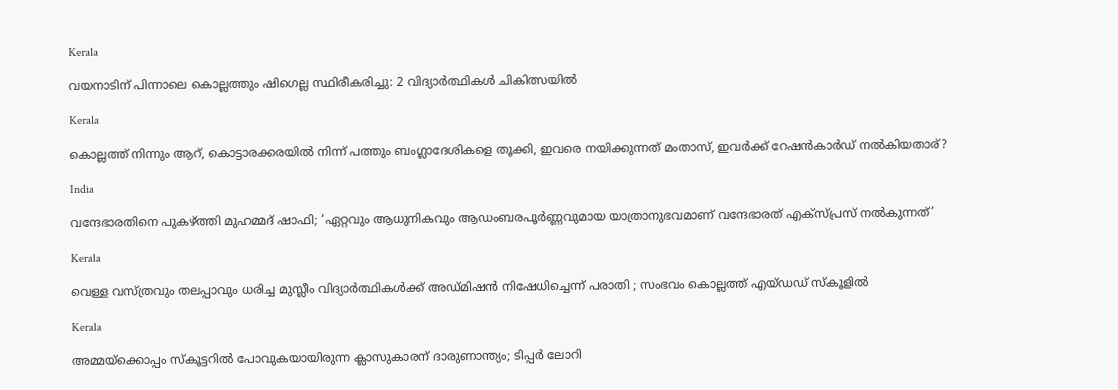Kerala

വയനാടിന് പിന്നാലെ കൊല്ലത്തും ഷിഗെല്ല സ്ഥിരീകരിച്ചു: 2 വിദ്യാർത്ഥികൾ ചികിത്സയിൽ

Kerala

കൊല്ലത്ത് നിന്നും ആറ്, കൊട്ടാരക്കരയില്‍ നിന്ന് പത്തും ബംഗ്ലാദേശികളെ തൂക്കി, ഇവരെ നയിക്കുന്നത് മംതാസ്, ഇവര്‍ക്ക് റേഷന്‍കാര്‍ഡ് നല്‍കിയതാര്?

India

വന്ദേഭാരതിനെ പുകഴ്‌ത്തി മുഹമ്മദ് ഷാഫി; ‘ഏറ്റവും ആധുനികവും ആഡംബരപൂർണ്ണവുമായ യാത്രാനുഭവമാണ് വന്ദേഭാരത് എക്സ്പ്രസ് നൽകുന്നത്’

Kerala

വെള്ള വസ്ത്രവും തലപ്പാവും ധരിച്ച മുസ്ലീം വിദ്യാർത്ഥികൾക്ക് അഡ്മിഷൻ നിഷേധിച്ചെന്ന് പരാതി ; സംഭവം കൊല്ലത്ത് എയ്ഡഡ് സ്കൂളിൽ

Kerala

അമ്മയ്‌ക്കൊപ്പം സ്കൂട്ടറിൽ പോവുകയായിരുന്ന ക്ലാസുകാരന് ദാരുണാന്ത്യം; ടിപ്പർ ലോറി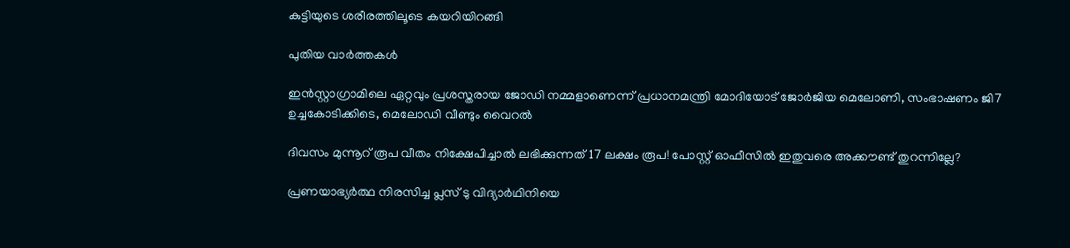കുട്ടിയുടെ ശരീരത്തിലൂടെ കയറിയിറങ്ങി

പുതിയ വാര്‍ത്തകള്‍

ഇൻസ്റ്റാഗ്രാമിലെ ഏറ്റവും പ്രശസ്തരായ ജോഡി നമ്മളാണെന്ന് പ്രധാനമന്ത്രി മോദിയോട് ജോർജിയ മെലോണി, സംഭാഷണം ജി7 ഉച്ചകോടിക്കിടെ, മെലോഡി വീണ്ടും വൈറൽ

ദിവസം മുന്നൂറ് രൂപ വീതം നിക്ഷേപിച്ചാൽ ലഭിക്കുന്നത് 17 ലക്ഷം രൂപ! പോസ്റ്റ് ഓഫീസിൽ ഇതുവരെ അക്കൗണ്ട് തുറന്നില്ലേ?

പ്രണയാഭ്യർത്ഥ നിരസിച്ച പ്ലസ് ടു വിദ്യാർഥിനിയെ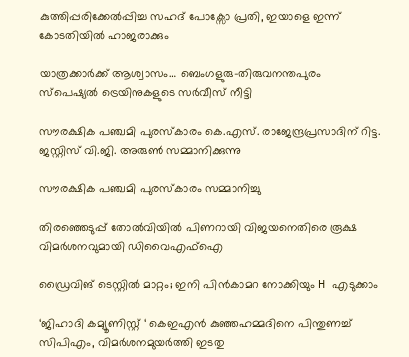കുത്തിപ്പരിക്കേൽപ്പിച്ച സഹദ് പോക്സോ പ്രതി, ഇയാളെ ഇന്ന് കോടതിയിൽ ഹാജരാക്കും

യാത്രക്കാര്‍ക്ക് ആശ്വാസം… ബെംഗളുരു-തിരുവനന്തപുരം സ്പെഷ്യല്‍ ട്രെയിനുകളുടെ സർവീസ് നീട്ടി

സൗരക്ഷിക പഞ്ചമി പുരസ്‌കാരം കെ.എസ്. രാജേന്ദ്രപ്രസാദിന് റിട്ട. ജസ്റ്റിസ് വി.ജി. അരുണ്‍ സമ്മാനിക്കുന്നു

സൗരക്ഷിക പഞ്ചമി പുരസ്‌കാരം സമ്മാനിച്ചു

തിരഞ്ഞെടുപ്പ് തോൽവിയിൽ പിണറായി വിജയനെതിരെ രൂക്ഷ വിമർശനവുമായി ഡിവൈഎഫ്ഐ

ഡ്രൈവിങ് ടെസ്റ്റില്‍ മാറ്റം; ഇനി പിന്‍കാമറ നോക്കിയും H എടുക്കാം

‘ജിഹാദി കമ്യൂണിസ്റ്റ് ‘ കെഇഎന്‍ കുഞ്ഞഹമ്മദിനെ പിന്തുണച്ച് സിപിഎം, വിമര്‍ശനമുയര്‍ത്തി ഇടതു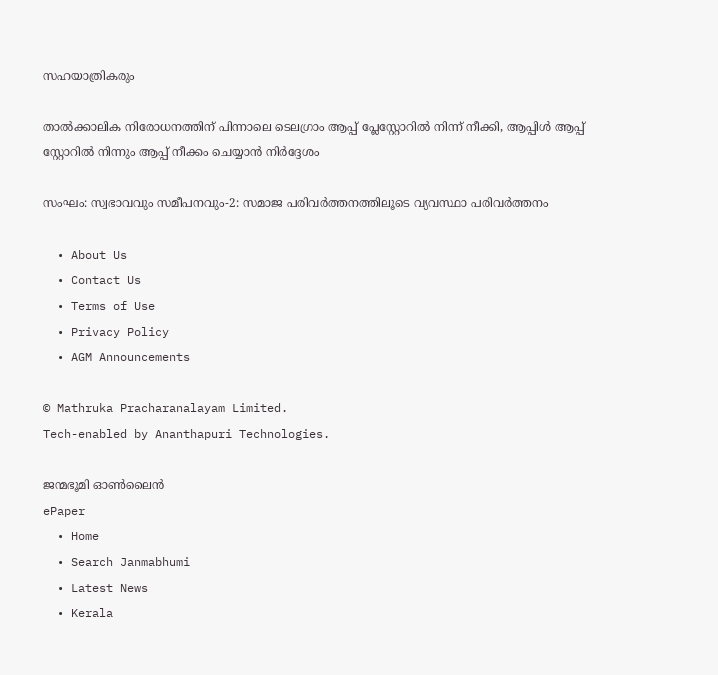സഹയാത്രികരും

താൽക്കാലിക നിരോധനത്തിന് പിന്നാലെ ടെലഗ്രാം ആപ്പ് പ്ലേസ്റ്റോറിൽ നിന്ന് നീക്കി, ആപ്പിൾ ആപ്പ് സ്റ്റോറിൽ നിന്നും ആപ്പ് നീക്കം ചെയ്യാൻ നിർദ്ദേശം

സംഘം: സ്വഭാവവും സമീപനവും-2: സമാജ പരിവര്‍ത്തനത്തിലൂടെ വ്യവസ്ഥാ പരിവര്‍ത്തനം

  • About Us
  • Contact Us
  • Terms of Use
  • Privacy Policy
  • AGM Announcements

© Mathruka Pracharanalayam Limited.
Tech-enabled by Ananthapuri Technologies.

ജന്മഭൂമി ഓണ്‍ലൈന്‍
ePaper
  • Home
  • Search Janmabhumi
  • Latest News
  • Kerala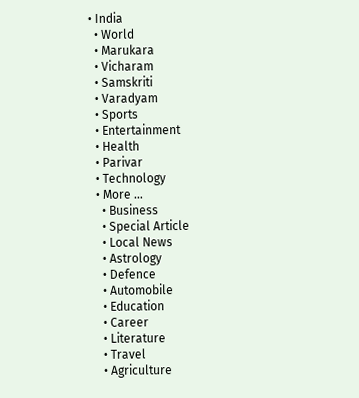• India
  • World
  • Marukara
  • Vicharam
  • Samskriti
  • Varadyam
  • Sports
  • Entertainment
  • Health
  • Parivar
  • Technology
  • More …
    • Business
    • Special Article
    • Local News
    • Astrology
    • Defence
    • Automobile
    • Education
    • Career
    • Literature
    • Travel
    • Agriculture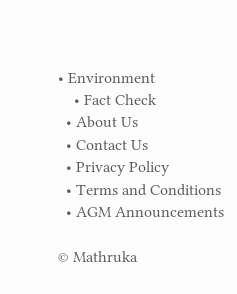• Environment
    • Fact Check
  • About Us
  • Contact Us
  • Privacy Policy
  • Terms and Conditions
  • AGM Announcements

© Mathruka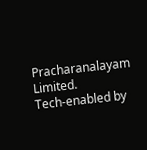Pracharanalayam Limited.
Tech-enabled by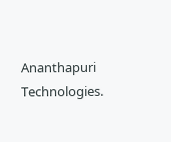Ananthapuri Technologies.